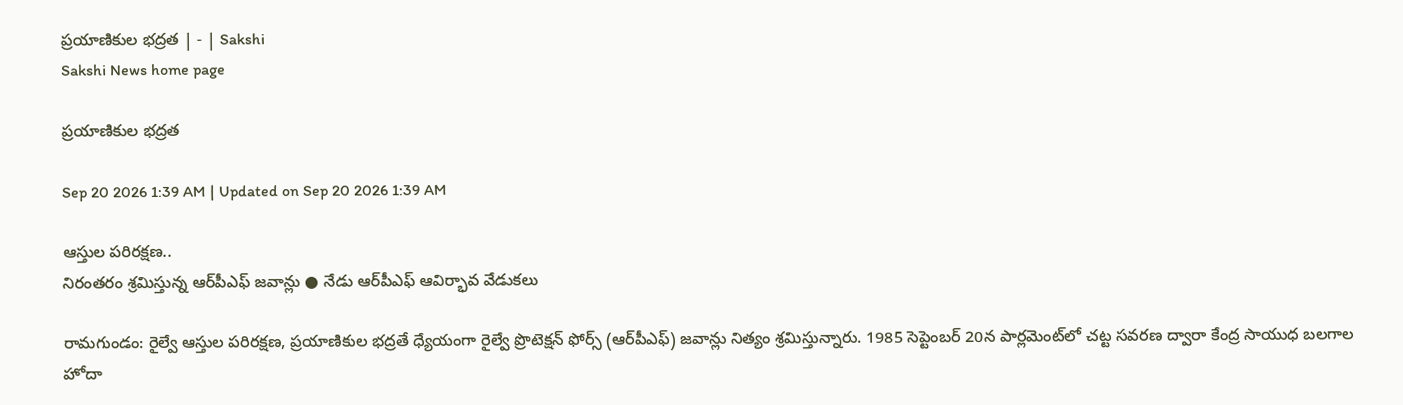ప్రయాణికుల భద్రత | - | Sakshi
Sakshi News home page

ప్రయాణికుల భద్రత

Sep 20 2026 1:39 AM | Updated on Sep 20 2026 1:39 AM

ఆస్తుల పరిరక్షణ..
నిరంతరం శ్రమిస్తున్న ఆర్‌పీఎఫ్‌ జవాన్లు ● నేడు ఆర్‌పీఎఫ్‌ ఆవిర్భావ వేడుకలు

రామగుండం: రైల్వే ఆస్తుల పరిరక్షణ, ప్రయాణికుల భద్రతే ధ్యేయంగా రైల్వే ప్రొటెక్షన్‌ ఫోర్స్‌ (ఆర్‌పీఎఫ్‌) జవాన్లు నిత్యం శ్రమిస్తున్నారు. 1985 సెప్టెంబర్‌ 20న పార్లమెంట్‌లో చట్ట సవరణ ద్వారా కేంద్ర సాయుధ బలగాల హోదా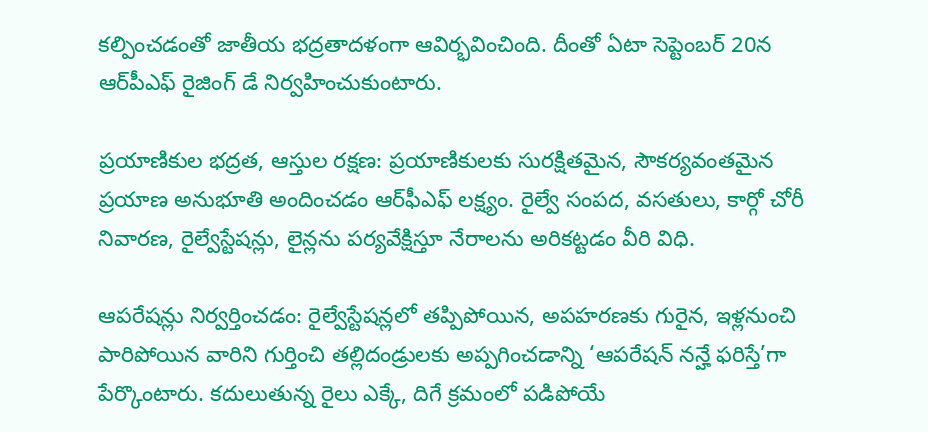కల్పించడంతో జాతీయ భద్రతాదళంగా ఆవిర్భవించింది. దీంతో ఏటా సెప్టెంబర్‌ 20న ఆర్‌పీఎఫ్‌ రైజింగ్‌ డే నిర్వహించుకుంటారు.

ప్రయాణికుల భద్రత, ఆస్తుల రక్షణ: ప్రయాణికులకు సురక్షితమైన, సౌకర్యవంతమైన ప్రయాణ అనుభూతి అందించడం ఆర్‌ఫీఎఫ్‌ లక్ష్యం. రైల్వే సంపద, వసతులు, కార్గో చోరీ నివారణ, రైల్వేస్టేషన్లు, లైన్లను పర్యవేక్షిస్తూ నేరాలను అరికట్టడం వీరి విధి.

ఆపరేషన్లు నిర్వర్తించడం: రైల్వేస్టేషన్లలో తప్పిపోయిన, అపహరణకు గురైన, ఇళ్లనుంచి పారిపోయిన వారిని గుర్తించి తల్లిదండ్రులకు అప్పగించడాన్ని ‘ఆపరేషన్‌ నన్హే ఫరిస్తే’గా పేర్కొంటారు. కదులుతున్న రైలు ఎక్కే, దిగే క్రమంలో పడిపోయే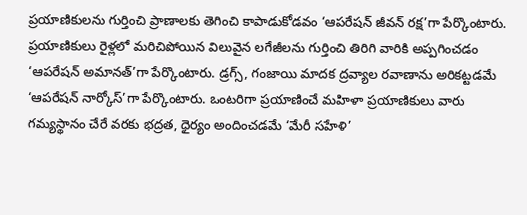ప్రయాణికులను గుర్తించి ప్రాణాలకు తెగించి కాపాడుకోడవం ‘ఆపరేషన్‌ జీవన్‌ రక్ష’గా పేర్కొంటారు. ప్రయాణికులు రైళ్లలో మరిచిపోయిన విలువైన లగేజీలను గుర్తించి తిరిగి వారికి అప్పగించడం ‘ఆపరేషన్‌ అమానత్‌’గా పేర్కొంటారు. డ్రగ్స్‌, గంజాయి మాదక ద్రవ్యాల రవాణాను అరికట్టడమే ‘ఆపరేషన్‌ నార్కోస్‌’గా పేర్కొంటారు. ఒంటరిగా ప్రయాణించే మహిళా ప్రయాణికులు వారు గమ్యస్థానం చేరే వరకు భద్రత, ధైర్యం అందించడమే ‘మేరీ సహేళి’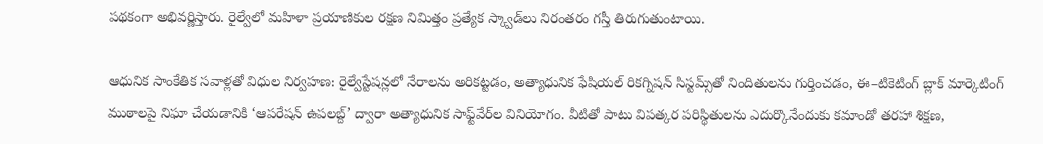పథకంగా అభివర్ణిస్తారు. రైల్వేలో మహిళా ప్రయాణికుల రక్షణ నిమిత్తం ప్రత్యేక స్క్వాడ్‌లు నిరంతరం గస్తీ తిరుగుతుంటాయి.

ఆధునిక సాంకేతిక సవాళ్లతో విధుల నిర్వహణ: రైల్వేస్టేషన్లలో నేరాలను అరికట్టడం, అత్యాధునిక ఫేషియల్‌ రికగ్నిషన్‌ సిస్టమ్స్‌తో నిందితులను గుర్తించడం, ఈ–టికెటింగ్‌ బ్లాక్‌ మార్కెటింగ్‌ ముఠాలపై నిఘా చేయడానికి ‘ఆపరేషన్‌ ఉపలబ్ద్‌’ ద్వారా అత్యాధునిక సాఫ్ట్‌వేర్‌ల వినియోగం. వీటితో పాటు విపత్కర పరిస్థితులను ఎదుర్కొనేందుకు కమాండో తరహా శిక్షణ,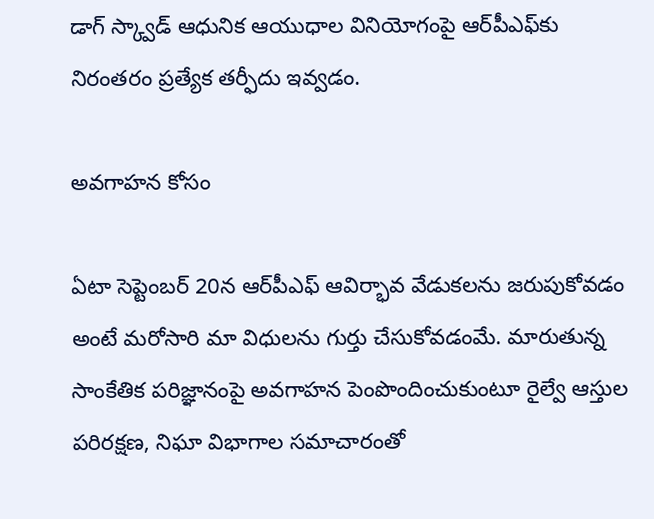డాగ్‌ స్క్వాడ్‌ ఆధునిక ఆయుధాల వినియోగంపై ఆర్‌పీఎఫ్‌కు నిరంతరం ప్రత్యేక తర్ఫీదు ఇవ్వడం.

అవగాహన కోసం

ఏటా సెప్టెంబర్‌ 20న ఆర్‌పీఎఫ్‌ ఆవిర్భావ వేడుకలను జరుపుకోవడం అంటే మరోసారి మా విధులను గుర్తు చేసుకోవడంమే. మారుతున్న సాంకేతిక పరిజ్ఞానంపై అవగాహన పెంపొందించుకుంటూ రైల్వే ఆస్తుల పరిరక్షణ, నిఘా విభాగాల సమాచారంతో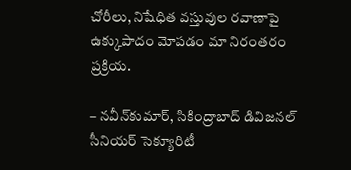చోరీలు, నిషేధిత వస్తువుల రవాణాపై ఉక్కుపాదం మోపడం మా నిరంతరం ప్రక్రియ.

– నవీన్‌కుమార్‌, సికింద్రాబాద్‌ డివిజనల్‌ సీనియర్‌ సెక్యూరిటీ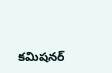కమిషనర్‌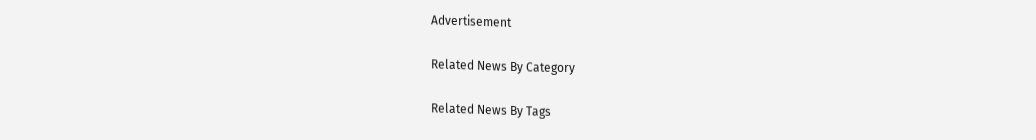Advertisement

Related News By Category

Related News By Tags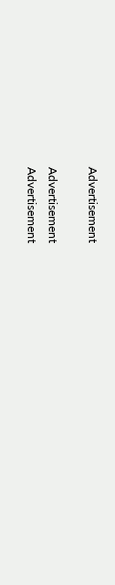Advertisement

Advertisement
Advertisement